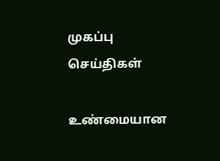முகப்பு
செய்திகள்

உண்மையான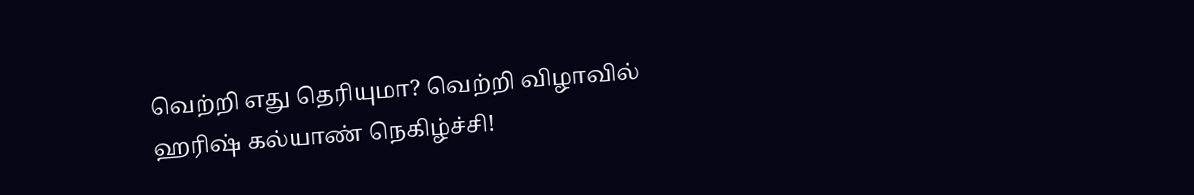வெற்றி எது தெரியுமா? வெற்றி விழாவில் ஹரிஷ் கல்யாண் நெகிழ்ச்சி!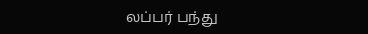லப்பர் பந்து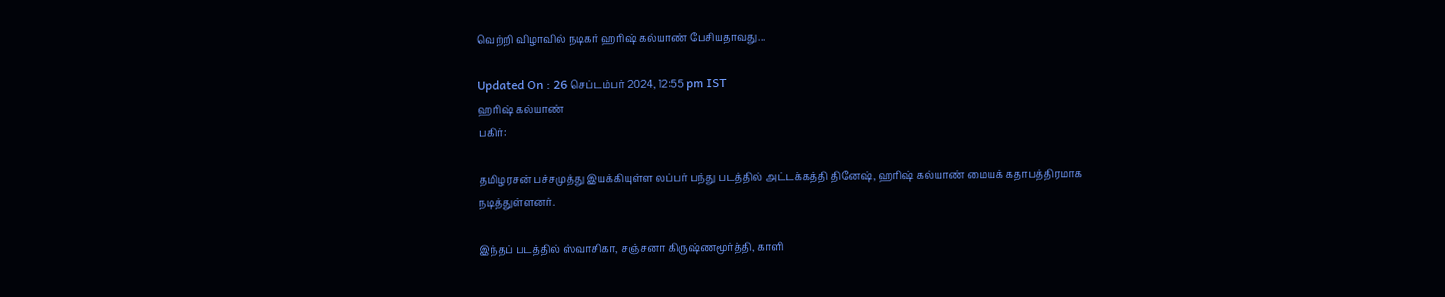வெற்றி விழாவில் நடிகர் ஹரிஷ் கல்யாண் பேசியதாவது...

Updated On : 26 செப்டம்பர் 2024, 12:55 pm IST
ஹரிஷ் கல்யாண்
பகிர்:

தமிழரசன் பச்சமுத்து இயக்கியுள்ள லப்பர் பந்து படத்தில் அட்டக்கத்தி தினேஷ், ஹரிஷ் கல்யாண் மையக் கதாபத்திரமாக நடித்துள்ளனர்.

இந்தப் படத்தில் ஸ்வாசிகா, சஞ்சனா கிருஷ்ணமூர்த்தி, காளி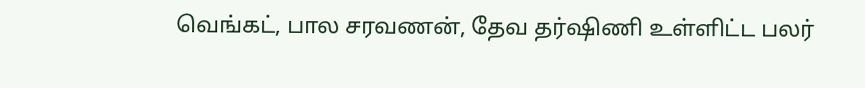வெங்கட், பால சரவணன், தேவ தர்ஷிணி உள்ளிட்ட பலர்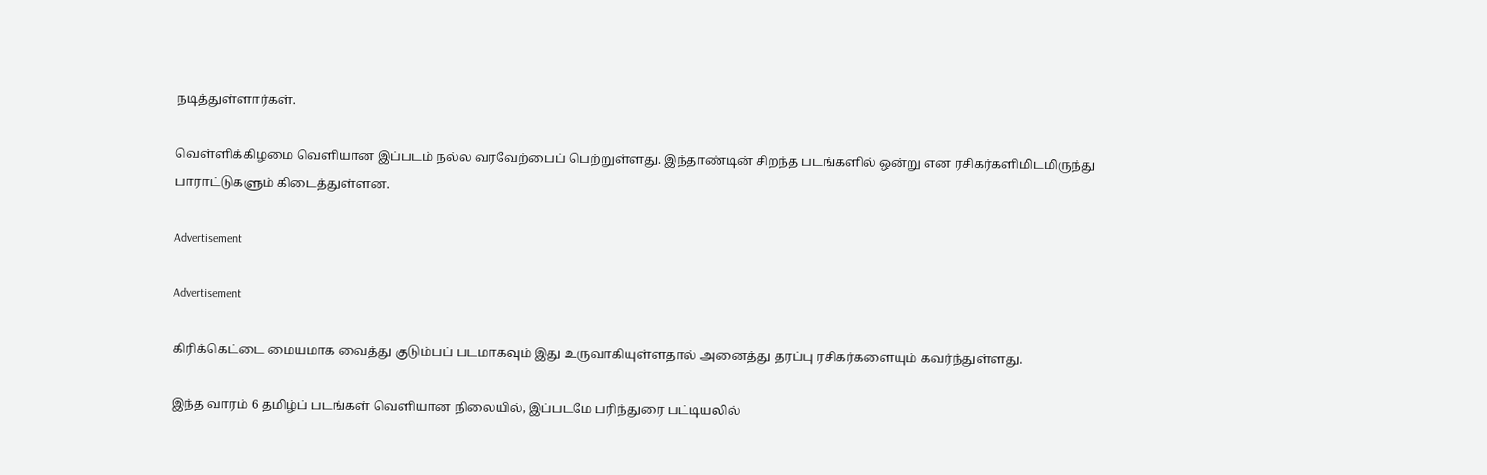நடித்துள்ளார்கள்.

வெள்ளிக்கிழமை வெளியான இப்படம் நல்ல வரவேற்பைப் பெற்றுள்ளது. இந்தாண்டின் சிறந்த படங்களில் ஒன்று என ரசிகர்களிமிடமிருந்து பாராட்டுகளும் கிடைத்துள்ளன.

Advertisement

Advertisement

கிரிக்கெட்டை மையமாக வைத்து குடும்பப் படமாகவும் இது உருவாகியுள்ளதால் அனைத்து தரப்பு ரசிகர்களையும் கவர்ந்துள்ளது.

இந்த வாரம் 6 தமிழ்ப் படங்கள் வெளியான நிலையில், இப்படமே பரிந்துரை பட்டியலில்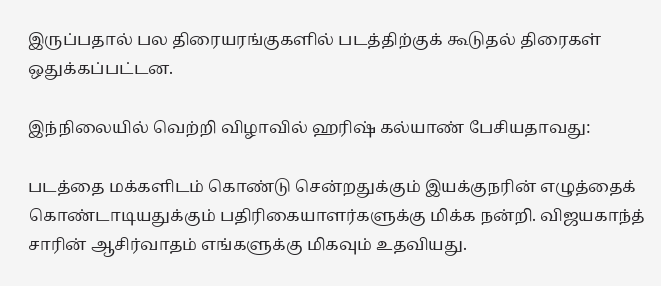இருப்பதால் பல திரையரங்குகளில் படத்திற்குக் கூடுதல் திரைகள் ஒதுக்கப்பட்டன.

இந்நிலையில் வெற்றி விழாவில் ஹரிஷ் கல்யாண் பேசியதாவது:

படத்தை மக்களிடம் கொண்டு சென்றதுக்கும் இயக்குநரின் எழுத்தைக் கொண்டாடியதுக்கும் பதிரிகையாளர்களுக்கு மிக்க நன்றி. விஜயகாந்த் சாரின் ஆசிர்வாதம் எங்களுக்கு மிகவும் உதவியது.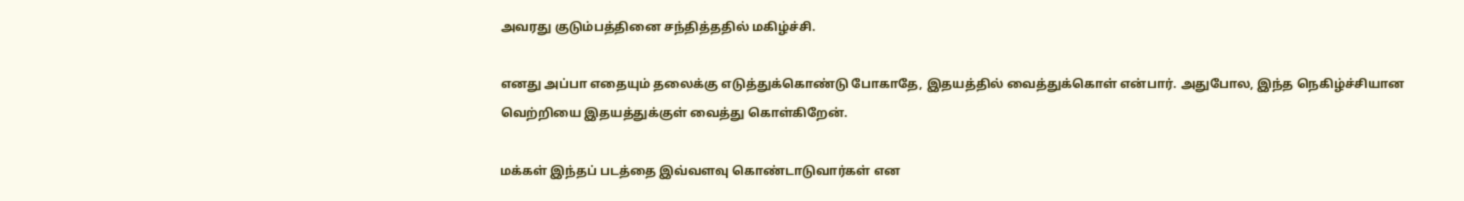அவரது குடும்பத்தினை சந்தித்ததில் மகிழ்ச்சி.

எனது அப்பா எதையும் தலைக்கு எடுத்துக்கொண்டு போகாதே, இதயத்தில் வைத்துக்கொள் என்பார். அதுபோல, இந்த நெகிழ்ச்சியான வெற்றியை இதயத்துக்குள் வைத்து கொள்கிறேன்.

மக்கள் இந்தப் படத்தை இவ்வளவு கொண்டாடுவார்கள் என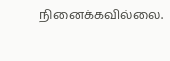நினைக்கவில்லை.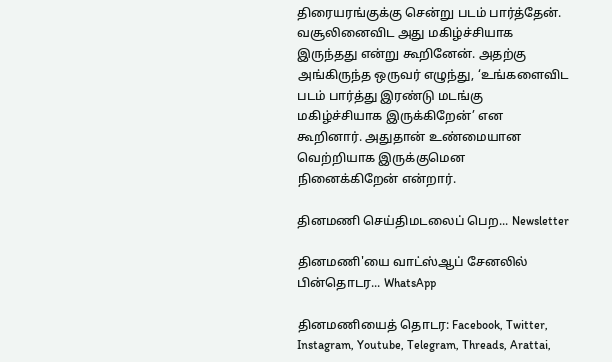திரையரங்குக்கு சென்று படம் பார்த்தேன். வசூலினைவிட அது மகிழ்ச்சியாக இருந்தது என்று கூறினேன். அதற்கு அங்கிருந்த ஒருவர் எழுந்து, ‘உங்களைவிட படம் பார்த்து இரண்டு மடங்கு மகிழ்ச்சியாக இருக்கிறேன்’ என கூறினார். அதுதான் உண்மையான வெற்றியாக இருக்குமென நினைக்கிறேன் என்றார்.

தினமணி செய்திமடலைப் பெற... Newsletter

தினமணி'யை வாட்ஸ்ஆப் சேனலில் பின்தொடர... WhatsApp

தினமணியைத் தொடர: Facebook, Twitter, Instagram, Youtube, Telegram, Threads, Arattai,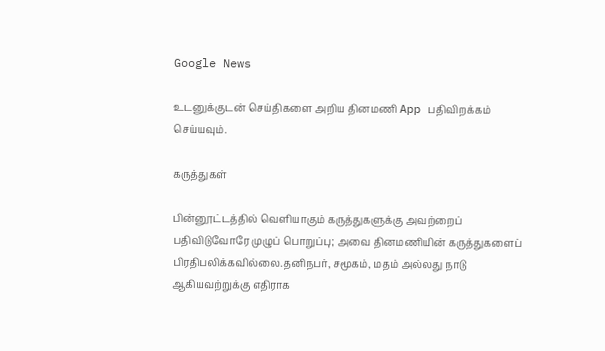Google News

உடனுக்குடன் செய்திகளை அறிய தினமணி App பதிவிறக்கம் செய்யவும்.

கருத்துகள்

பின்னூட்டத்தில் வெளியாகும் கருத்துகளுக்கு அவற்றைப் பதிவிடுவோரே முழுப் பொறுப்பு; அவை தினமணியின் கருத்துகளைப் பிரதிபலிக்கவில்லை.தனிநபர், சமூகம், மதம் அல்லது நாடு ஆகியவற்றுக்கு எதிராக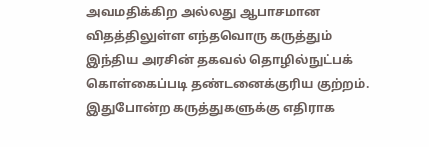அவமதிக்கிற அல்லது ஆபாசமான விதத்திலுள்ள எந்தவொரு கருத்தும் இந்திய அரசின் தகவல் தொழில்நுட்பக் கொள்கைப்படி தண்டனைக்குரிய குற்றம். இதுபோன்ற கருத்துகளுக்கு எதிராக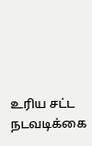உரிய சட்ட நடவடிக்கை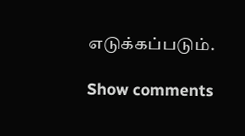எடுக்கப்படும்.

Show comments